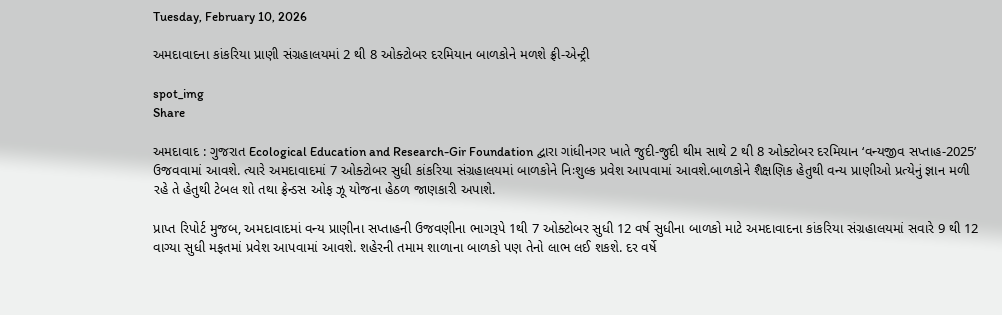Tuesday, February 10, 2026

અમદાવાદના કાંકરિયા પ્રાણી સંગ્રહાલયમાં 2 થી 8 ઓક્ટોબર દરમિયાન બાળકોને મળશે ફ્રી-એન્ટ્રી

spot_img
Share

અમદાવાદ : ગુજરાત Ecological Education and Research-Gir Foundation દ્વારા ગાંધીનગર ખાતે જુદી-જુદી થીમ સાથે 2 થી 8 ઓક્ટોબર દરમિયાન ‘વન્યજીવ સપ્તાહ-2025’ ઉજવવામાં આવશે. ત્યારે અમદાવાદમાં 7 ઓક્ટોબર સુધી કાંકરિયા સંગ્રહાલયમાં બાળકોને નિઃશુલ્ક પ્રવેશ આપવામાં આવશે.બાળકોને શૈક્ષણિક હેતુથી વન્ય પ્રાણીઓ પ્રત્યેનું જ્ઞાન મળી રહે તે હેતુથી ટેબલ શો તથા ફ્રેન્ડસ ઓફ ઝૂ યોજના હેઠળ જાણકારી અપાશે.

પ્રાપ્ત રિપોર્ટ મુજબ, અમદાવાદમાં વન્ય પ્રાણીના સપ્તાહની ઉજવણીના ભાગરૂપે 1થી 7 ઓક્ટોબર સુધી 12 વર્ષ સુધીના બાળકો માટે અમદાવાદના કાંકરિયા સંગ્રહાલયમાં સવારે 9 થી 12 વાગ્યા સુધી મફતમાં પ્રવેશ આપવામાં આવશે. શહેરની તમામ શાળાના બાળકો પણ તેનો લાભ લઈ શકશે. દર વર્ષે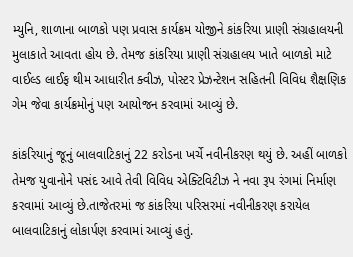મ્યુનિ, શાળાના બાળકો પણ પ્રવાસ કાર્યક્રમ યોજીને કાંકરિયા પ્રાણી સંગ્રહાલયની મુલાકાતે આવતા હોય છે. તેમજ કાંકરિયા પ્રાણી સંગ્રહાલય ખાતે બાળકો માટે વાઈલ્ડ લાઈફ થીમ આધારીત ક્વીઝ, પોસ્ટર પ્રેઝન્ટેશન સહિતની વિવિધ શૈક્ષણિક ગેમ જેવા કાર્યક્રમોનું પણ આયોજન કરવામાં આવ્યું છે.

કાંકરિયાનું જૂનું બાલવાટિકાનું 22 કરોડના ખર્ચે નવીનીકરણ થયું છે. અહીં બાળકો તેમજ યુવાનોને પસંદ આવે તેવી વિવિધ એક્ટિવિટીઝ ને નવા રૂપ રંગમાં નિર્માણ કરવામાં આવ્યું છે.તાજેતરમાં જ કાંકરિયા પરિસરમાં નવીનીકરણ કરાયેલ બાલવાટિકાનું લોકાર્પણ કરવામાં આવ્યું હતું.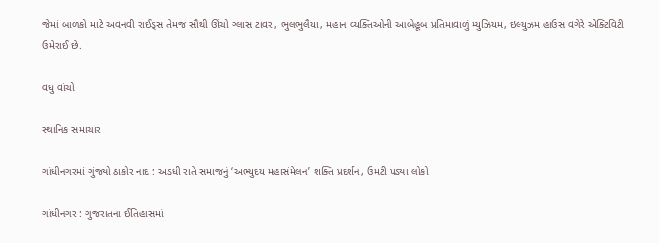જેમાં બાળકો માટે અવનવી રાઈડ્સ તેમજ સૌથી ઊંચો ગ્લાસ ટાવર, ભુલભુલૈયા, મહાન વ્યક્તિઓની આબેહૂબ પ્રતિમાવાળું મ્યુઝિયમ, ઇલ્યુઝમ હાઉસ વગેરે એક્ટિવિટી ઉમેરાઈ છે.

વધુ વાંચો

સ્થાનિક સમાચાર

ગાંધીનગરમાં ગુંજ્યો ઠાકોર નાદ : અડધી રાતે સમાજનું ‘અભ્યુદય મહાસંમેલન’ શક્તિ પ્રદર્શન, ઉમટી પડ્યા લોકો

ગાંધીનગર : ગુજરાતના ઈતિહાસમાં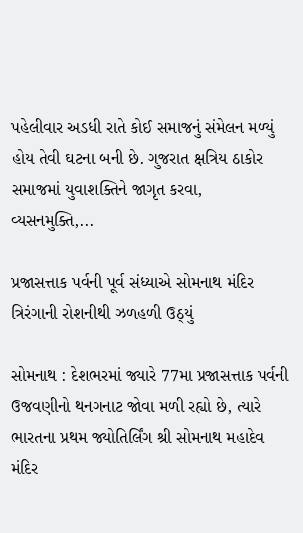પહેલીવાર અડધી રાતે કોઈ સમાજનું સંમેલન મળ્યું હોય તેવી ઘટના બની છે. ગુજરાત ક્ષત્રિય ઠાકોર સમાજમાં યુવાશક્તિને જાગૃત કરવા, વ્યસનમુક્તિ,...

પ્રજાસત્તાક પર્વની પૂર્વ સંધ્યાએ સોમનાથ મંદિર ત્રિરંગાની રોશનીથી ઝળહળી ઉઠ્યું

સોમનાથ : દેશભરમાં જ્યારે 77મા પ્રજાસત્તાક પર્વની ઉજવણીનો થનગનાટ જોવા મળી રહ્યો છે, ત્યારે ભારતના પ્રથમ જ્યોતિર્લિંગ શ્રી સોમનાથ મહાદેવ મંદિર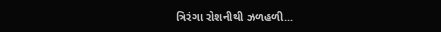ત્રિરંગા રોશનીથી ઝળહળી...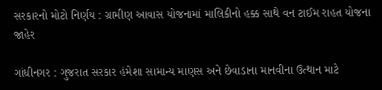સરકારનો મોટો નિર્ણય : ગ્રામીણ આવાસ યોજનામાં માલિકીનો હક્ક સાથે વન ટાઈમ રાહત યોજના જાહેર

ગાંધીનગર : ગુજરાત સરકાર હંમેશા સામાન્ય માણસ અને છેવાડાના માનવીના ઉત્થાન માટે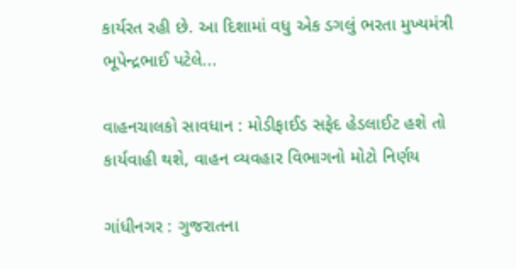કાર્યરત રહી છે. આ દિશામાં વધુ એક ડગલું ભરતા મુખ્યમંત્રી ભૂપેન્દ્રભાઈ પટેલે...

વાહનચાલકો સાવધાન : મોડીફાઈડ સફેદ હેડલાઈટ હશે તો કાર્યવાહી થશે, વાહન વ્યવહાર વિભાગનો મોટો નિર્ણય

ગાંધીનગર : ગુજરાતના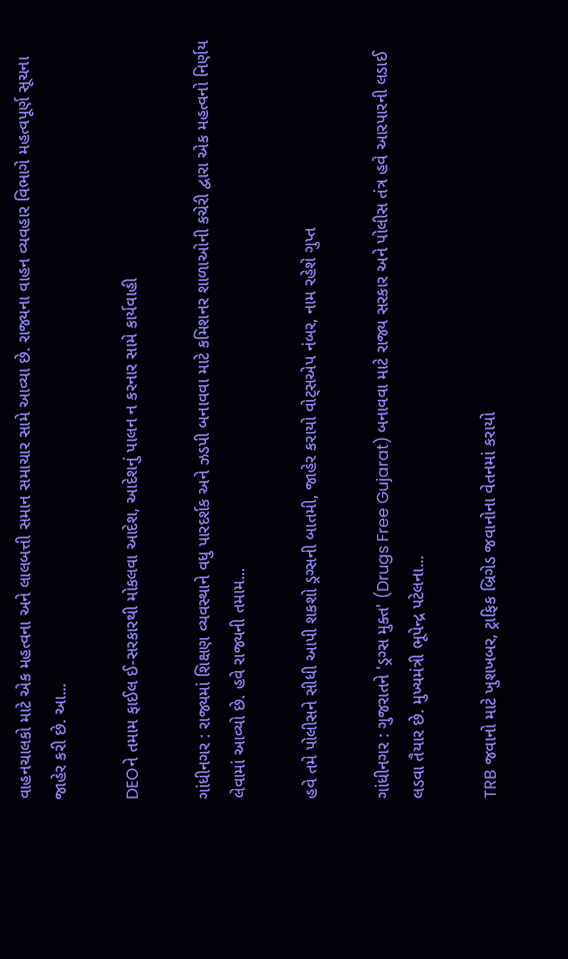વાહનચાલકો માટે એક મહત્વના અને લાલબત્તી સમાન સમાચાર સામે આવ્યા છે. રાજ્યના વાહન વ્યવહાર વિભાગે મહત્વપૂર્ણ સૂચના જાહેર કરી છે. આ...

DEOને તમામ ફાઈલ ઈ-સરકારથી મોકલવા આદેશ, આદેશનું પાલન ન કરનાર સામે કાર્યવાહી

ગાંધીનગર : રાજ્યમાં શિક્ષણ વ્યવસ્થાને વધુ પારદર્શક અને ઝડપી બનાવવા માટે કમિશનર શાળાઓની કચેરી દ્વારા એક મહત્વનો નિર્ણય લેવામાં આવ્યો છે. હવે રાજ્યની તમામ...

હવે તમે પોલીસને સીધી આપી શકશો ડ્રગ્સની બાતમી, જાહેર કરાયો વોટ્સએપ નંબર, નામ રહેશે ગુપ્ત

ગાંધીનગર : ગુજરાતને 'ડ્રગ્સ મુક્ત' (Drugs Free Gujarat) બનાવવા માટે રાજ્ય સરકાર અને પોલીસ તંત્ર હવે આરપારની લડાઈ લડવા તૈયાર છે. મુખ્યમંત્રી ભૂપેન્દ્ર પટેલના...

TRB જવાનો માટે ખુશખબર, ટ્રાફિક બ્રિગેડ જવાનોના વેતનમાં કરાયો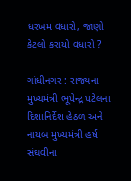ધરખમ વધારો, જાણો કેટલો કરાયો વધારો ?

ગાંધીનગર : રાજ્યના મુખ્યમંત્રી ભૂપેન્દ્ર પટેલના દિશાનિર્દેશ હેઠળ અને નાયબ મુખ્યમંત્રી હર્ષ સંઘવીના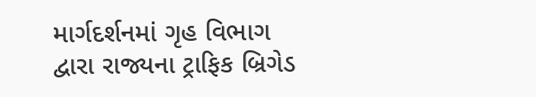માર્ગદર્શનમાં ગૃહ વિભાગ દ્વારા રાજ્યના ટ્રાફિક બ્રિગેડ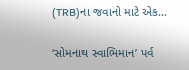(TRB)ના જવાનો માટે એક...

‘સોમનાથ સ્વાભિમાન’ પર્વ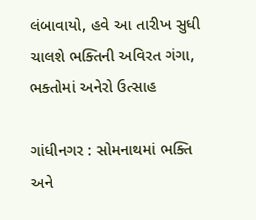લંબાવાયો, હવે આ તારીખ સુધી ચાલશે ભક્તિની અવિરત ગંગા, ભક્તોમાં અનેરો ઉત્સાહ

ગાંધીનગર : સોમનાથમાં ભક્તિ અને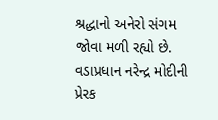શ્રદ્ધાનો અનેરો સંગમ જોવા મળી રહ્યો છે. વડાપ્રધાન નરેન્દ્ર મોદીની પ્રેરક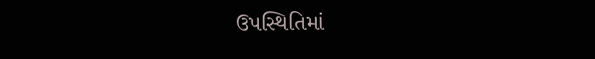ઉપસ્થિતિમાં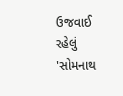ઉજવાઈ રહેલું 'સોમનાથ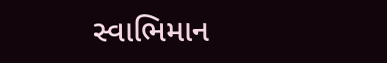સ્વાભિમાન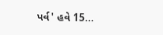પર્વ' હવે 15...